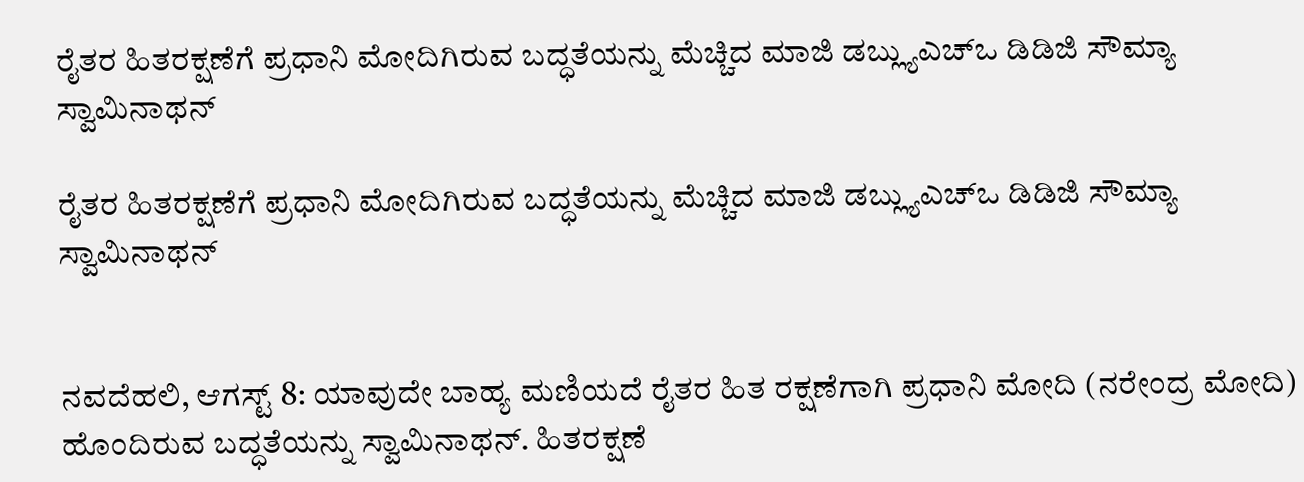ರೈತರ ಹಿತರಕ್ಷಣೆಗೆ ಪ್ರಧಾನಿ ಮೋದಿಗಿರುವ ಬದ್ಧತೆಯನ್ನು ಮೆಚ್ಚಿದ ಮಾಜಿ ಡಬ್ಲ್ಯುಎಚ್ಒ ಡಿಡಿಜಿ ಸೌಮ್ಯಾ ಸ್ವಾಮಿನಾಥನ್

ರೈತರ ಹಿತರಕ್ಷಣೆಗೆ ಪ್ರಧಾನಿ ಮೋದಿಗಿರುವ ಬದ್ಧತೆಯನ್ನು ಮೆಚ್ಚಿದ ಮಾಜಿ ಡಬ್ಲ್ಯುಎಚ್ಒ ಡಿಡಿಜಿ ಸೌಮ್ಯಾ ಸ್ವಾಮಿನಾಥನ್


ನವದೆಹಲಿ, ಆಗಸ್ಟ್ 8: ಯಾವುದೇ ಬಾಹ್ಯ ಮಣಿಯದೆ ರೈತರ ಹಿತ ರಕ್ಷಣೆಗಾಗಿ ಪ್ರಧಾನಿ ಮೋದಿ (ನರೇಂದ್ರ ಮೋದಿ) ಹೊಂದಿರುವ ಬದ್ಧತೆಯನ್ನು ಸ್ವಾಮಿನಾಥನ್. ಹಿತರಕ್ಷಣೆ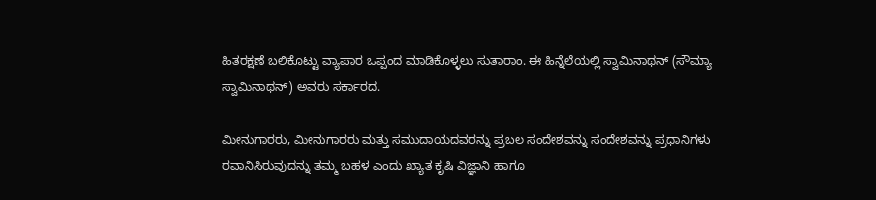ಹಿತರಕ್ಷಣೆ ಬಲಿಕೊಟ್ಟು ವ್ಯಾಪಾರ ಒಪ್ಪಂದ ಮಾಡಿಕೊಳ್ಳಲು ಸುತಾರಾಂ. ಈ ಹಿನ್ನೆಲೆಯಲ್ಲಿ ಸ್ವಾಮಿನಾಥನ್ (ಸೌಮ್ಯಾ ಸ್ವಾಮಿನಾಥನ್) ಅವರು ಸರ್ಕಾರದ.

ಮೀನುಗಾರರು, ಮೀನುಗಾರರು ಮತ್ತು ಸಮುದಾಯದವರನ್ನು ಪ್ರಬಲ ಸಂದೇಶವನ್ನು ಸಂದೇಶವನ್ನು ಪ್ರಧಾನಿಗಳು ರವಾನಿಸಿರುವುದನ್ನು ತಮ್ಮ ಬಹಳ ಎಂದು ಖ್ಯಾತ ಕೃಷಿ ವಿಜ್ಞಾನಿ ಹಾಗೂ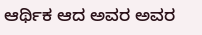ಆರ್ಥಿಕ ಆದ ಅವರ ಅವರ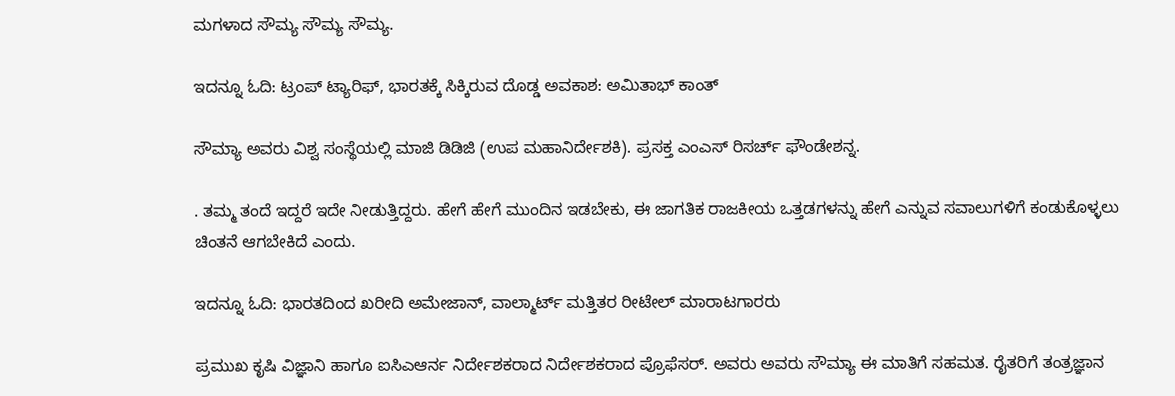ಮಗಳಾದ ಸೌಮ್ಯ ಸೌಮ್ಯ ಸೌಮ್ಯ.

ಇದನ್ನೂ ಓದಿ: ಟ್ರಂಪ್ ಟ್ಯಾರಿಫ್, ಭಾರತಕ್ಕೆ ಸಿಕ್ಕಿರುವ ದೊಡ್ಡ ಅವಕಾಶ: ಅಮಿತಾಭ್ ಕಾಂತ್

ಸೌಮ್ಯಾ ಅವರು ವಿಶ್ವ ಸಂಸ್ಥೆಯಲ್ಲಿ ಮಾಜಿ ಡಿಡಿಜಿ (ಉಪ ಮಹಾನಿರ್ದೇಶಕಿ). ಪ್ರಸಕ್ತ ಎಂಎಸ್ ರಿಸರ್ಚ್ ಫೌಂಡೇಶನ್ನ.

. ತಮ್ಮ ತಂದೆ ಇದ್ದರೆ ಇದೇ ನೀಡುತ್ತಿದ್ದರು. ಹೇಗೆ ಹೇಗೆ ಮುಂದಿನ ಇಡಬೇಕು, ಈ ಜಾಗತಿಕ ರಾಜಕೀಯ ಒತ್ತಡಗಳನ್ನು ಹೇಗೆ ಎನ್ನುವ ಸವಾಲುಗಳಿಗೆ ಕಂಡುಕೊಳ್ಳಲು ಚಿಂತನೆ ಆಗಬೇಕಿದೆ ಎಂದು.

ಇದನ್ನೂ ಓದಿ: ಭಾರತದಿಂದ ಖರೀದಿ ಅಮೇಜಾನ್, ವಾಲ್ಮಾರ್ಟ್ ಮತ್ತಿತರ ರೀಟೇಲ್ ಮಾರಾಟಗಾರರು

ಪ್ರಮುಖ ಕೃಷಿ ವಿಜ್ಞಾನಿ ಹಾಗೂ ಐಸಿಎಆರ್ನ ನಿರ್ದೇಶಕರಾದ ನಿರ್ದೇಶಕರಾದ ಪ್ರೊಫೆಸರ್. ಅವರು ಅವರು ಸೌಮ್ಯಾ ಈ ಮಾತಿಗೆ ಸಹಮತ. ರೈತರಿಗೆ ತಂತ್ರಜ್ಞಾನ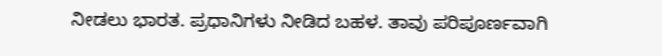ನೀಡಲು ಭಾರತ. ಪ್ರಧಾನಿಗಳು ನೀಡಿದ ಬಹಳ. ತಾವು ಪರಿಪೂರ್ಣವಾಗಿ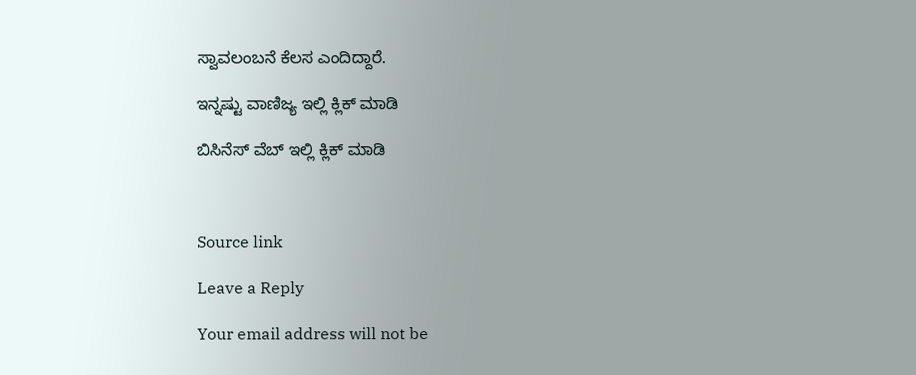ಸ್ವಾವಲಂಬನೆ ಕೆಲಸ ಎಂದಿದ್ದಾರೆ.

ಇನ್ನಷ್ಟು ವಾಣಿಜ್ಯ ಇಲ್ಲಿ ಕ್ಲಿಕ್ ಮಾಡಿ

ಬಿಸಿನೆಸ್ ವೆಬ್ ಇಲ್ಲಿ ಕ್ಲಿಕ್ ಮಾಡಿ



Source link

Leave a Reply

Your email address will not be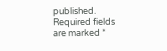published. Required fields are marked *